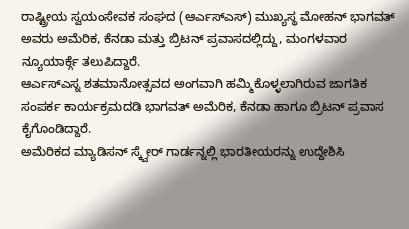ರಾಷ್ಟ್ರೀಯ ಸ್ವಯಂಸೇವಕ ಸಂಘದ (ಆರ್ಎಸ್ಎಸ್) ಮುಖ್ಯಸ್ಥ ಮೋಹನ್ ಭಾಗವತ್ ಅವರು ಅಮೆರಿಕ, ಕೆನಡಾ ಮತ್ತು ಬ್ರಿಟನ್ ಪ್ರವಾಸದಲ್ಲಿದ್ದು, ಮಂಗಳವಾರ ನ್ಯೂಯಾರ್ಕ್ಗೆ ತಲುಪಿದ್ದಾರೆ.
ಆರ್ಎಸ್ಎಸ್ನ ಶತಮಾನೋತ್ಸವದ ಅಂಗವಾಗಿ ಹಮ್ಮಿಕೊಳ್ಳಲಾಗಿರುವ ಜಾಗತಿಕ ಸಂಪರ್ಕ ಕಾರ್ಯಕ್ರಮದಡಿ ಭಾಗವತ್ ಅಮೆರಿಕ, ಕೆನಡಾ ಹಾಗೂ ಬ್ರಿಟನ್ ಪ್ರವಾಸ ಕೈಗೊಂಡಿದ್ದಾರೆ.
ಅಮೆರಿಕದ ಮ್ಯಾಡಿಸನ್ ಸ್ಕ್ವೇರ್ ಗಾರ್ಡನ್ನಲ್ಲಿ ಭಾರತೀಯರನ್ನು ಉದ್ದೇಶಿಸಿ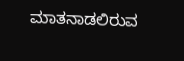ಮಾತನಾಡಲಿರುವ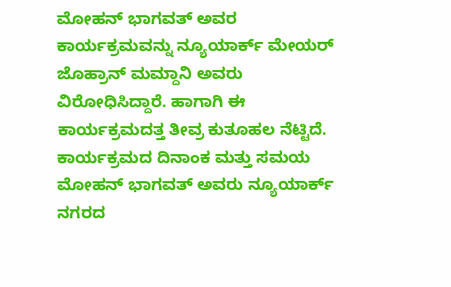ಮೋಹನ್ ಭಾಗವತ್ ಅವರ ಕಾರ್ಯಕ್ರಮವನ್ನು ನ್ಯೂಯಾರ್ಕ್ ಮೇಯರ್ ಜೊಹ್ರಾನ್ ಮಮ್ದಾನಿ ಅವರು ವಿರೋಧಿಸಿದ್ದಾರೆ. ಹಾಗಾಗಿ ಈ ಕಾರ್ಯಕ್ರಮದತ್ತ ತೀವ್ರ ಕುತೂಹಲ ನೆಟ್ಟಿದೆ.
ಕಾರ್ಯಕ್ರಮದ ದಿನಾಂಕ ಮತ್ತು ಸಮಯ
ಮೋಹನ್ ಭಾಗವತ್ ಅವರು ನ್ಯೂಯಾರ್ಕ್ ನಗರದ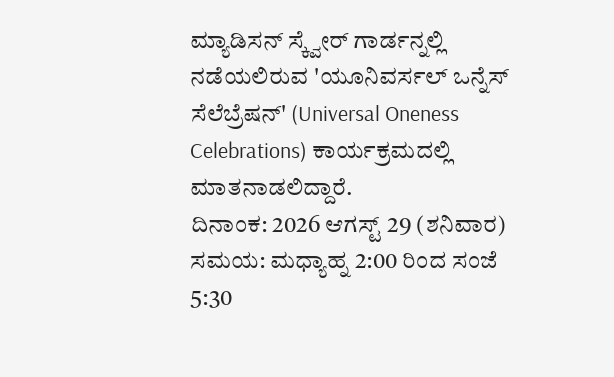ಮ್ಯಾಡಿಸನ್ ಸ್ಕ್ವೇರ್ ಗಾರ್ಡನ್ನಲ್ಲಿ ನಡೆಯಲಿರುವ 'ಯೂನಿವರ್ಸಲ್ ಒನ್ನೆಸ್ ಸೆಲೆಬ್ರೆಷನ್' (Universal Oneness Celebrations) ಕಾರ್ಯಕ್ರಮದಲ್ಲಿ ಮಾತನಾಡಲಿದ್ದಾರೆ.
ದಿನಾಂಕ: 2026 ಆಗಸ್ಟ್ 29 (ಶನಿವಾರ)
ಸಮಯ: ಮಧ್ಯಾಹ್ನ 2:00 ರಿಂದ ಸಂಜೆ 5:30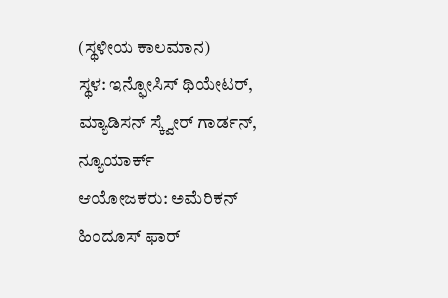(ಸ್ಥಳೀಯ ಕಾಲಮಾನ)
ಸ್ಥಳ: ಇನ್ಫೋಸಿಸ್ ಥಿಯೇಟರ್, ಮ್ಯಾಡಿಸನ್ ಸ್ಕ್ವೇರ್ ಗಾರ್ಡನ್, ನ್ಯೂಯಾರ್ಕ್
ಆಯೋಜಕರು: ಅಮೆರಿಕನ್ ಹಿಂದೂಸ್ ಫಾರ್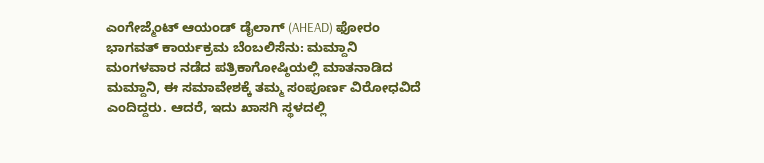ಎಂಗೇಜ್ಮೆಂಟ್ ಆಯಂಡ್ ಡೈಲಾಗ್ (AHEAD) ಫೋರಂ
ಭಾಗವತ್ ಕಾರ್ಯಕ್ರಮ ಬೆಂಬಲಿಸೆನು: ಮಮ್ದಾನಿ
ಮಂಗಳವಾರ ನಡೆದ ಪತ್ರಿಕಾಗೋಷ್ಠಿಯಲ್ಲಿ ಮಾತನಾಡಿದ ಮಮ್ದಾನಿ, ಈ ಸಮಾವೇಶಕ್ಕೆ ತಮ್ಮ ಸಂಪೂರ್ಣ ವಿರೋಧವಿದೆ ಎಂದಿದ್ದರು. ಆದರೆ, ಇದು ಖಾಸಗಿ ಸ್ಥಳದಲ್ಲಿ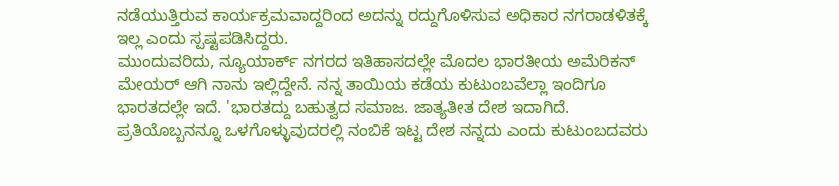ನಡೆಯುತ್ತಿರುವ ಕಾರ್ಯಕ್ರಮವಾದ್ದರಿಂದ ಅದನ್ನು ರದ್ದುಗೊಳಿಸುವ ಅಧಿಕಾರ ನಗರಾಡಳಿತಕ್ಕೆ ಇಲ್ಲ ಎಂದು ಸ್ಪಷ್ಟಪಡಿಸಿದ್ದರು.
ಮುಂದುವರಿದು, ನ್ಯೂಯಾರ್ಕ್ ನಗರದ ಇತಿಹಾಸದಲ್ಲೇ ಮೊದಲ ಭಾರತೀಯ ಅಮೆರಿಕನ್ ಮೇಯರ್ ಆಗಿ ನಾನು ಇಲ್ಲಿದ್ದೇನೆ. ನನ್ನ ತಾಯಿಯ ಕಡೆಯ ಕುಟುಂಬವೆಲ್ಲಾ ಇಂದಿಗೂ ಭಾರತದಲ್ಲೇ ಇದೆ. 'ಭಾರತದ್ದು ಬಹುತ್ವದ ಸಮಾಜ. ಜಾತ್ಯತೀತ ದೇಶ ಇದಾಗಿದೆ. ಪ್ರತಿಯೊಬ್ಬನನ್ನೂ ಒಳಗೊಳ್ಳುವುದರಲ್ಲಿ ನಂಬಿಕೆ ಇಟ್ಟ ದೇಶ ನನ್ನದು ಎಂದು ಕುಟುಂಬದವರು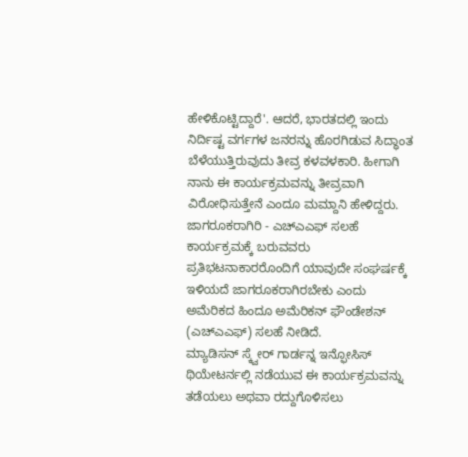ಹೇಳಿಕೊಟ್ಟಿದ್ದಾರೆ'. ಆದರೆ, ಭಾರತದಲ್ಲಿ ಇಂದು ನಿರ್ದಿಷ್ಟ ವರ್ಗಗಳ ಜನರನ್ನು ಹೊರಗಿಡುವ ಸಿದ್ಧಾಂತ ಬೆಳೆಯುತ್ತಿರುವುದು ತೀವ್ರ ಕಳವಳಕಾರಿ. ಹೀಗಾಗಿ ನಾನು ಈ ಕಾರ್ಯಕ್ರಮವನ್ನು ತೀವ್ರವಾಗಿ ವಿರೋಧಿಸುತ್ತೇನೆ ಎಂದೂ ಮಮ್ದಾನಿ ಹೇಳಿದ್ದರು.
ಜಾಗರೂಕರಾಗಿರಿ - ಎಚ್ಎಎಫ್ ಸಲಹೆ
ಕಾರ್ಯಕ್ರಮಕ್ಕೆ ಬರುವವರು ಪ್ರತಿಭಟನಾಕಾರರೊಂದಿಗೆ ಯಾವುದೇ ಸಂಘರ್ಷಕ್ಕೆ ಇಳಿಯದೆ ಜಾಗರೂಕರಾಗಿರಬೇಕು ಎಂದು ಅಮೆರಿಕದ ಹಿಂದೂ ಅಮೆರಿಕನ್ ಫೌಂಡೇಶನ್ (ಎಚ್ಎಎಫ್) ಸಲಹೆ ನೀಡಿದೆ.
ಮ್ಯಾಡಿಸನ್ ಸ್ಕ್ವೇರ್ ಗಾರ್ಡನ್ನ ಇನ್ಫೋಸಿಸ್ ಥಿಯೇಟರ್ನಲ್ಲಿ ನಡೆಯುವ ಈ ಕಾರ್ಯಕ್ರಮವನ್ನು ತಡೆಯಲು ಅಥವಾ ರದ್ದುಗೊಳಿಸಲು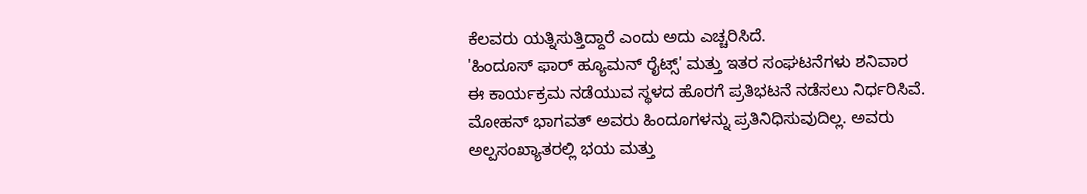ಕೆಲವರು ಯತ್ನಿಸುತ್ತಿದ್ದಾರೆ ಎಂದು ಅದು ಎಚ್ಚರಿಸಿದೆ.
'ಹಿಂದೂಸ್ ಫಾರ್ ಹ್ಯೂಮನ್ ರೈಟ್ಸ್' ಮತ್ತು ಇತರ ಸಂಘಟನೆಗಳು ಶನಿವಾರ ಈ ಕಾರ್ಯಕ್ರಮ ನಡೆಯುವ ಸ್ಥಳದ ಹೊರಗೆ ಪ್ರತಿಭಟನೆ ನಡೆಸಲು ನಿರ್ಧರಿಸಿವೆ.
ಮೋಹನ್ ಭಾಗವತ್ ಅವರು ಹಿಂದೂಗಳನ್ನು ಪ್ರತಿನಿಧಿಸುವುದಿಲ್ಲ. ಅವರು ಅಲ್ಪಸಂಖ್ಯಾತರಲ್ಲಿ ಭಯ ಮತ್ತು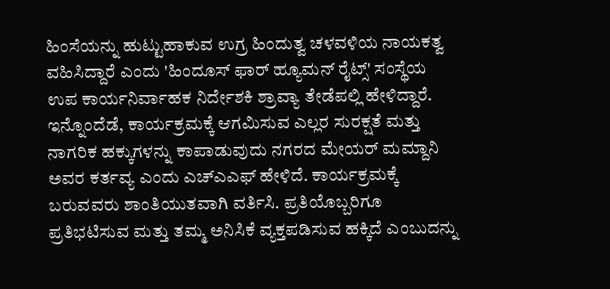ಹಿಂಸೆಯನ್ನು ಹುಟ್ಟುಹಾಕುವ ಉಗ್ರ ಹಿಂದುತ್ವ ಚಳವಳಿಯ ನಾಯಕತ್ವ ವಹಿಸಿದ್ದಾರೆ ಎಂದು 'ಹಿಂದೂಸ್ ಫಾರ್ ಹ್ಯೂಮನ್ ರೈಟ್ಸ್' ಸಂಸ್ಥೆಯ ಉಪ ಕಾರ್ಯನಿರ್ವಾಹಕ ನಿರ್ದೇಶಕಿ ಶ್ರಾವ್ಯಾ ತೇಡೆಪಲ್ಲಿ ಹೇಳಿದ್ದಾರೆ.
ಇನ್ನೊಂದೆಡೆ, ಕಾರ್ಯಕ್ರಮಕ್ಕೆ ಆಗಮಿಸುವ ಎಲ್ಲರ ಸುರಕ್ಷತೆ ಮತ್ತು ನಾಗರಿಕ ಹಕ್ಕುಗಳನ್ನು ಕಾಪಾಡುವುದು ನಗರದ ಮೇಯರ್ ಮಮ್ದಾನಿ ಅವರ ಕರ್ತವ್ಯ ಎಂದು ಎಚ್ಎಎಫ್ ಹೇಳಿದೆ. ಕಾರ್ಯಕ್ರಮಕ್ಕೆ ಬರುವವರು ಶಾಂತಿಯುತವಾಗಿ ವರ್ತಿಸಿ. ಪ್ರತಿಯೊಬ್ಬರಿಗೂ ಪ್ರತಿಭಟಿಸುವ ಮತ್ತು ತಮ್ಮ ಅನಿಸಿಕೆ ವ್ಯಕ್ತಪಡಿಸುವ ಹಕ್ಕಿದೆ ಎಂಬುದನ್ನು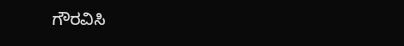ಗೌರವಿಸಿ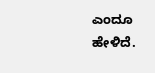ಎಂದೂ ಹೇಳಿದೆ.